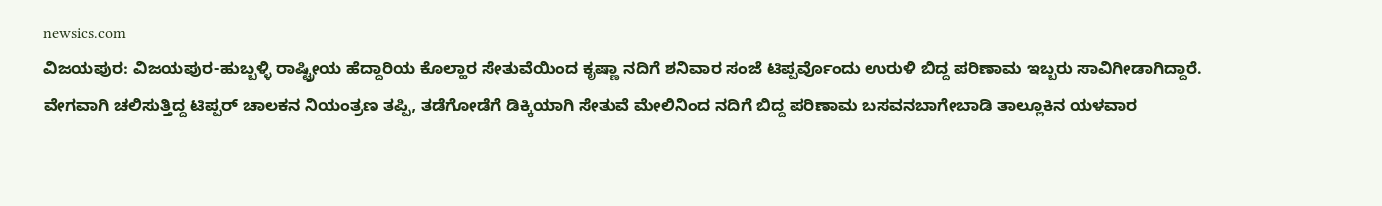newsics.com
ವಿಜಯಪುರ: ವಿಜಯಪುರ-ಹುಬ್ಬಳ್ಳಿ ರಾಷ್ಟ್ರೀಯ ಹೆದ್ದಾರಿಯ ಕೊಲ್ಹಾರ ಸೇತುವೆಯಿಂದ ಕೃಷ್ಣಾ ನದಿಗೆ ಶನಿವಾರ ಸಂಜೆ ಟಿಪ್ಪರ್ವೊಂದು ಉರುಳಿ ಬಿದ್ದ ಪರಿಣಾಮ ಇಬ್ಬರು ಸಾವಿಗೀಡಾಗಿದ್ದಾರೆ.
ವೇಗವಾಗಿ ಚಲಿಸುತ್ತಿದ್ದ ಟಿಪ್ಪರ್ ಚಾಲಕನ ನಿಯಂತ್ರಣ ತಪ್ಪಿ, ತಡೆಗೋಡೆಗೆ ಡಿಕ್ಕಿಯಾಗಿ ಸೇತುವೆ ಮೇಲಿನಿಂದ ನದಿಗೆ ಬಿದ್ದ ಪರಿಣಾಮ ಬಸವನಬಾಗೇಬಾಡಿ ತಾಲ್ಲೂಕಿನ ಯಳವಾರ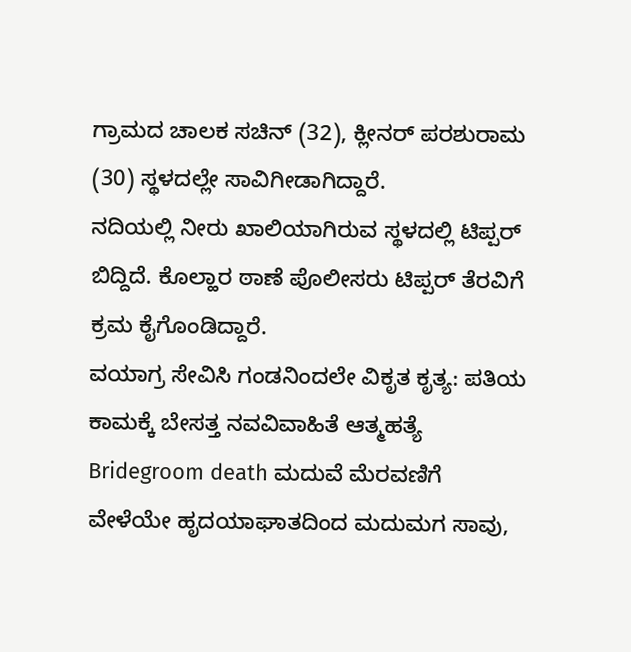ಗ್ರಾಮದ ಚಾಲಕ ಸಚಿನ್ (32), ಕ್ಲೀನರ್ ಪರಶುರಾಮ (30) ಸ್ಥಳದಲ್ಲೇ ಸಾವಿಗೀಡಾಗಿದ್ದಾರೆ.
ನದಿಯಲ್ಲಿ ನೀರು ಖಾಲಿಯಾಗಿರುವ ಸ್ಥಳದಲ್ಲಿ ಟಿಪ್ಪರ್ ಬಿದ್ದಿದೆ. ಕೊಲ್ಹಾರ ಠಾಣೆ ಪೊಲೀಸರು ಟಿಪ್ಪರ್ ತೆರವಿಗೆ ಕ್ರಮ ಕೈಗೊಂಡಿದ್ದಾರೆ.
ವಯಾಗ್ರ ಸೇವಿಸಿ ಗಂಡನಿಂದಲೇ ವಿಕೃತ ಕೃತ್ಯ: ಪತಿಯ ಕಾಮಕ್ಕೆ ಬೇಸತ್ತ ನವವಿವಾಹಿತೆ ಆತ್ಮಹತ್ಯೆ
Bridegroom death ಮದುವೆ ಮೆರವಣಿಗೆ ವೇಳೆಯೇ ಹೃದಯಾಘಾತದಿಂದ ಮದುಮಗ ಸಾವು,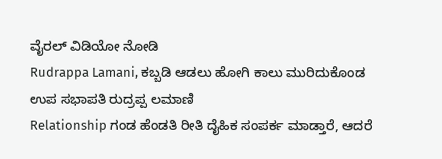ವೈರಲ್ ವಿಡಿಯೋ ನೋಡಿ
Rudrappa Lamani, ಕಬ್ಬಡಿ ಆಡಲು ಹೋಗಿ ಕಾಲು ಮುರಿದುಕೊಂಡ ಉಪ ಸಭಾಪತಿ ರುದ್ರಪ್ಪ ಲಮಾಣಿ
Relationship ಗಂಡ ಹೆಂಡತಿ ರೀತಿ ದೈಹಿಕ ಸಂಪರ್ಕ ಮಾಡ್ತಾರೆ, ಆದರೆ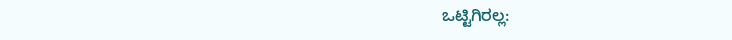ಒಟ್ಟಿಗಿರಲ್ಲ: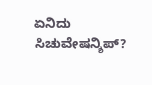ಏನಿದು ಸಿಚುವೇಷನ್ಶಿಪ್?